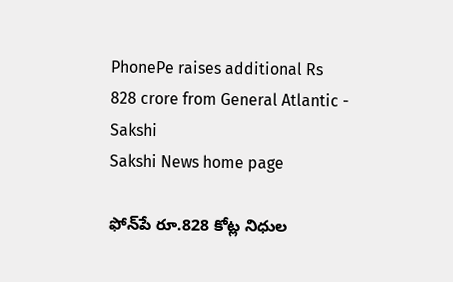PhonePe raises additional Rs 828 crore from General Atlantic - Sakshi
Sakshi News home page

ఫోన్‌పే రూ.828 కోట్ల నిధుల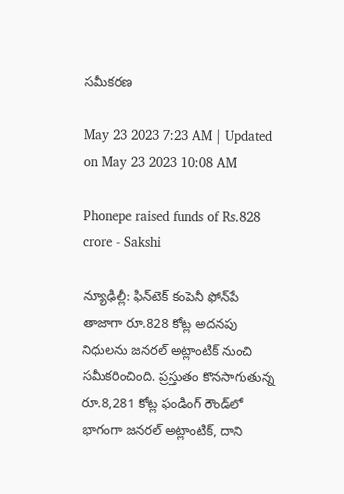సమీకరణ

May 23 2023 7:23 AM | Updated on May 23 2023 10:08 AM

Phonepe raised funds of Rs.828 crore - Sakshi

న్యూఢిల్లీ: ఫిన్‌టెక్‌ కంపెనీ ఫోన్‌పే తాజాగా రూ.828 కోట్ల అదనపు నిధులను జనరల్‌ అట్లాంటిక్‌ నుంచి సమీకరించింది. ప్రస్తుతం కొనసాగుతున్న రూ.8,281 కోట్ల ఫండింగ్‌ రౌండ్‌లో భాగంగా జనరల్‌ అట్లాంటిక్, దాని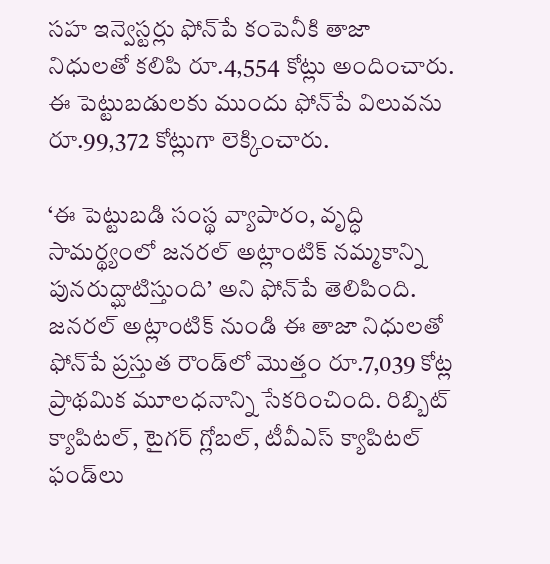సహ ఇన్వెస్టర్లు ఫోన్‌పే కంపెనీకి తాజా నిధులతో కలిపి రూ.4,554 కోట్లు అందించారు. ఈ పెట్టుబడులకు ముందు ఫోన్‌పే విలువను రూ.99,372 కోట్లుగా లెక్కించారు.

‘ఈ పెట్టుబడి సంస్థ వ్యాపారం, వృద్ధి సామర్థ్యంలో జనరల్‌ అట్లాంటిక్‌ నమ్మకాన్ని పునరుద్ఘాటిస్తుంది’ అని ఫోన్‌పే తెలిపింది. జనరల్‌ అట్లాంటిక్‌ నుండి ఈ తాజా నిధులతో ఫోన్‌పే ప్రస్తుత రౌండ్‌లో మొత్తం రూ.7,039 కోట్ల ప్రాథమిక మూలధనాన్ని సేకరించింది. రిబ్బిట్‌ క్యాపిటల్, టైగర్‌ గ్లోబల్, టీవీఎస్‌ క్యాపిటల్‌ ఫండ్‌లు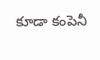కూడా కంపెనీ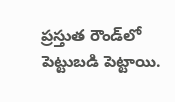ప్రస్తుత రౌండ్‌లో పెట్టుబడి పెట్టాయి.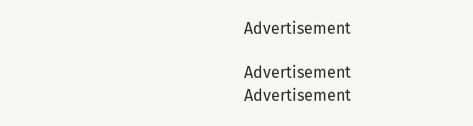Advertisement

Advertisement
Advertisement